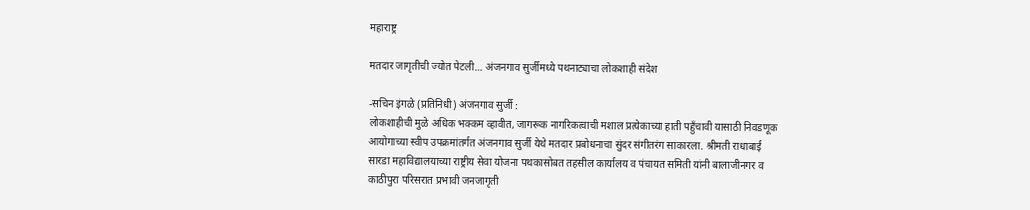महाराष्ट्र

मतदार जागृतीची ज्योत पेटली… अंजनगाव सुर्जीमध्ये पथनाट्याचा लोकशाही संदेश

-सचिन इंगळे (प्रतिनिधी) अंजनगाव सुर्जी :
लोकशाहीची मुळे अधिक भक्कम व्हावीत, जागरूक नागरिकत्वाची मशाल प्रत्येकाच्या हाती पहुँचावी यासाठी निवडणूक आयोगाच्या स्वीप उपक्रमांतर्गत अंजनगाव सुर्जी येथे मतदार प्रबोधनाचा सुंदर संगीतरंग साकारला. श्रीमती राधाबाई सारडा महाविद्यालयाच्या राष्ट्रीय सेवा योजना पथकासोबत तहसील कार्यालय व पंचायत समिती यांनी बालाजीनगर व काठीपुरा परिसरात प्रभावी जनजागृती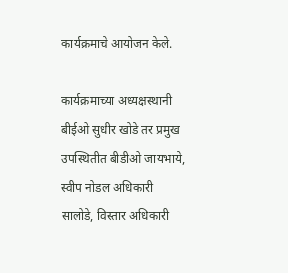कार्यक्रमाचे आयोजन केले.

कार्यक्रमाच्या अध्यक्षस्थानी बीईओ सुधीर खोडे तर प्रमुख उपस्थितीत बीडीओ जायभाये, स्वीप नोडल अधिकारी सालोडे, विस्तार अधिकारी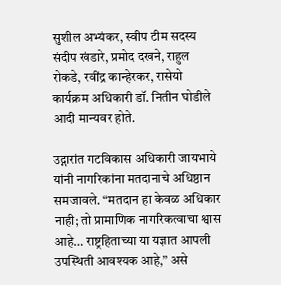सुशील अभ्यंकर, स्वीप टीम सदस्य संदीप खंडारे, प्रमोद दखने, राहुल रोकडे, रवींद्र कान्हेरकर, रासेयो कार्यक्रम अधिकारी डॉ. नितीन घोडीले आदी मान्यवर होते.

उद्गारांत गटविकास अधिकारी जायभाये यांनी नागरिकांना मतदानाचे अधिष्ठान समजावले. “मतदान हा केवळ अधिकार नाही; तो प्रामाणिक नागरिकत्वाचा श्वास आहे… राष्ट्रहिताच्या या यज्ञात आपली उपस्थिती आवश्यक आहे,” असे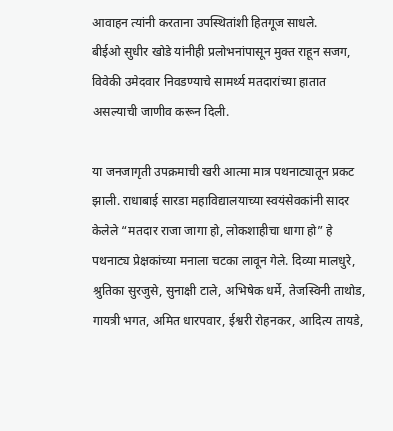आवाहन त्यांनी करताना उपस्थितांशी हितगूज साधले.
बीईओ सुधीर खोडे यांनीही प्रलोभनांपासून मुक्त राहून सजग, विवेकी उमेदवार निवडण्याचे सामर्थ्य मतदारांच्या हातात असल्याची जाणीव करून दिली.

या जनजागृती उपक्रमाची खरी आत्मा मात्र पथनाट्यातून प्रकट झाली. राधाबाई सारडा महाविद्यालयाच्या स्वयंसेवकांनी सादर केलेले “मतदार राजा जागा हो, लोकशाहीचा धागा हो” हे पथनाट्य प्रेक्षकांच्या मनाला चटका लावून गेले. दिव्या मालधुरे, श्रुतिका सुरजुसे, सुनाक्षी टाले, अभिषेक धर्मे, तेजस्विनी ताथोड, गायत्री भगत, अमित धारपवार, ईश्वरी रोहनकर, आदित्य तायडे,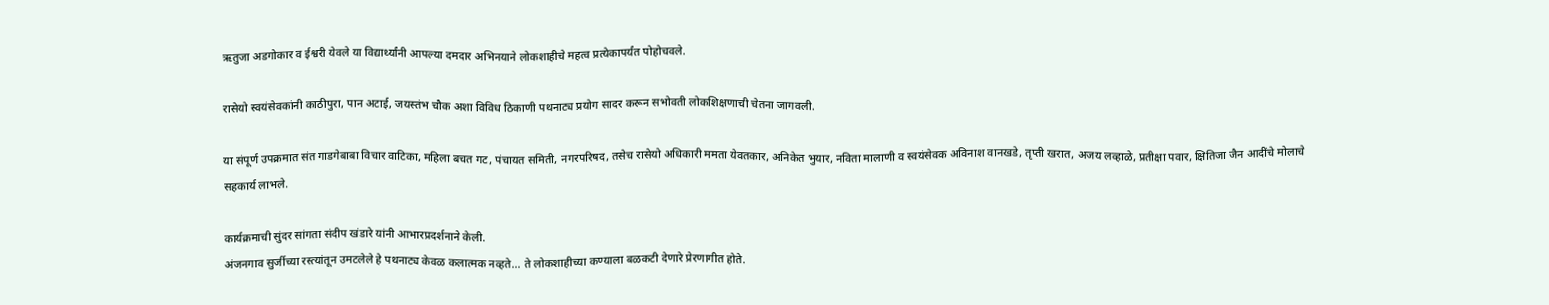ऋतुजा अडगोकार व ईश्वरी येवले या विद्यार्थ्यांनी आपल्या दमदार अभिनयाने लोकशाहीचे महत्व प्रत्येकापर्यंत पोहोचवले.

रासेयो स्वयंसेवकांनी काठीपुरा, पान अटाई, जयस्तंभ चौक अशा विविध ठिकाणी पथनाट्य प्रयोग सादर करून सभोवती लोकशिक्षणाची चेतना जागवली.

या संपूर्ण उपक्रमात संत गाडगेबाबा विचार वाटिका, महिला बचत गट, पंचायत समिती, नगरपरिषद, तसेच रासेयो अधिकारी ममता येवतकार, अनिकेत भुयार, नविता मालाणी व स्वयंसेवक अविनाश वानखडे, तृप्ती खरात, अजय लव्हाळे, प्रतीक्षा पवार, क्षितिजा जैन आदींचे मोलाचे सहकार्य लाभले.

कार्यक्रमाची सुंदर सांगता संदीप खंडारे यांनी आभारप्रदर्शनाने केली.
अंजनगाव सुर्जीच्या रस्त्यांतून उमटलेले हे पथनाट्य केवळ कलात्मक नव्हते… ते लोकशाहीच्या कण्याला बळकटी देणारे प्रेरणागीत होते.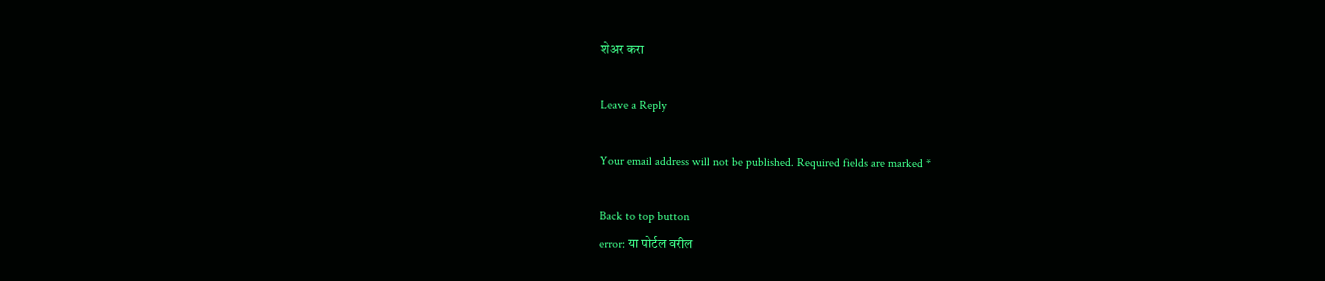शेअर करा

Leave a Reply

Your email address will not be published. Required fields are marked *

Back to top button
error: या पोर्टल वरील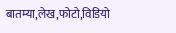बातम्या,लेख,फोटो,विडियो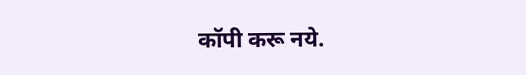कॉपी करू नये.